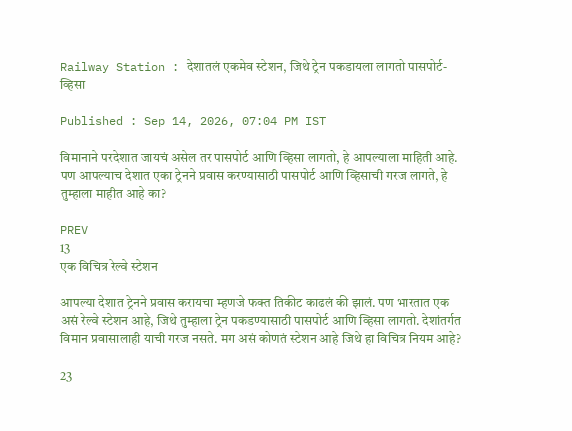Railway Station : देशातलं एकमेव स्टेशन, जिथे ट्रेन पकडायला लागतो पासपोर्ट-व्हिसा

Published : Sep 14, 2026, 07:04 PM IST

विमानाने परदेशात जायचं असेल तर पासपोर्ट आणि व्हिसा लागतो, हे आपल्याला माहिती आहे. पण आपल्याच देशात एका ट्रेनने प्रवास करण्यासाठी पासपोर्ट आणि व्हिसाची गरज लागते, हे तुम्हाला माहीत आहे का?

PREV
13
एक विचित्र रेल्वे स्टेशन

आपल्या देशात ट्रेनने प्रवास करायचा म्हणजे फक्त तिकीट काढलं की झालं. पण भारतात एक असं रेल्वे स्टेशन आहे, जिथे तुम्हाला ट्रेन पकडण्यासाठी पासपोर्ट आणि व्हिसा लागतो. देशांतर्गत विमान प्रवासालाही याची गरज नसते. मग असं कोणतं स्टेशन आहे जिथे हा विचित्र नियम आहे?

23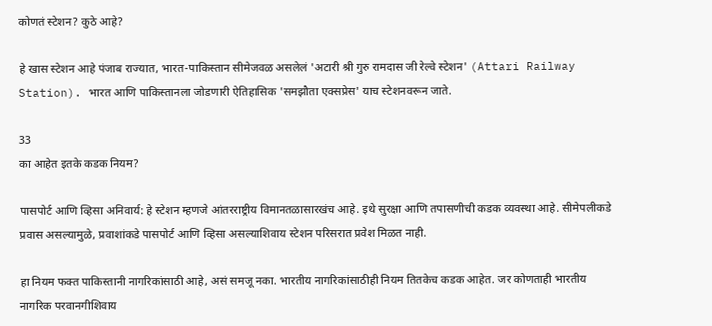कोणतं स्टेशन? कुठे आहे?

हे खास स्टेशन आहे पंजाब राज्यात, भारत-पाकिस्तान सीमेजवळ असलेलं 'अटारी श्री गुरु रामदास जी रेल्वे स्टेशन' (Attari Railway Station). भारत आणि पाकिस्तानला जोडणारी ऐतिहासिक 'समझौता एक्सप्रेस' याच स्टेशनवरून जाते.

33
का आहेत इतके कडक नियम?

पासपोर्ट आणि व्हिसा अनिवार्य: हे स्टेशन म्हणजे आंतरराष्ट्रीय विमानतळासारखंच आहे. इथे सुरक्षा आणि तपासणीची कडक व्यवस्था आहे. सीमेपलीकडे प्रवास असल्यामुळे, प्रवाशांकडे पासपोर्ट आणि व्हिसा असल्याशिवाय स्टेशन परिसरात प्रवेश मिळत नाही.

हा नियम फक्त पाकिस्तानी नागरिकांसाठी आहे, असं समजू नका. भारतीय नागरिकांसाठीही नियम तितकेच कडक आहेत. जर कोणताही भारतीय नागरिक परवानगीशिवाय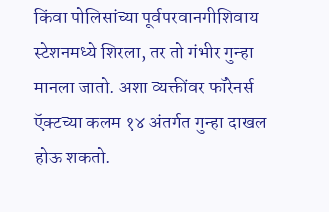किंवा पोलिसांच्या पूर्वपरवानगीशिवाय स्टेशनमध्ये शिरला, तर तो गंभीर गुन्हा मानला जातो. अशा व्यक्तींवर फॉरेनर्स ऍक्टच्या कलम १४ अंतर्गत गुन्हा दाखल होऊ शकतो.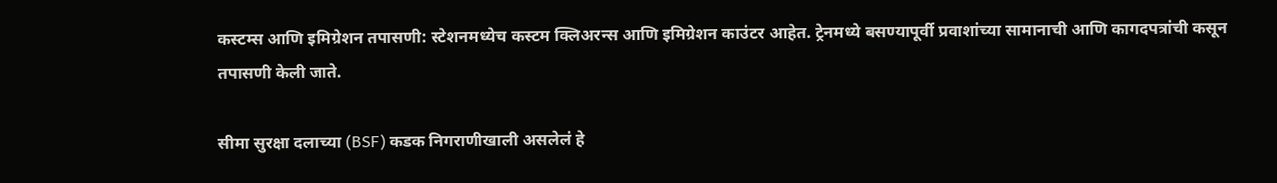कस्टम्स आणि इमिग्रेशन तपासणी: स्टेशनमध्येच कस्टम क्लिअरन्स आणि इमिग्रेशन काउंटर आहेत. ट्रेनमध्ये बसण्यापूर्वी प्रवाशांच्या सामानाची आणि कागदपत्रांची कसून तपासणी केली जाते.

सीमा सुरक्षा दलाच्या (BSF) कडक निगराणीखाली असलेलं हे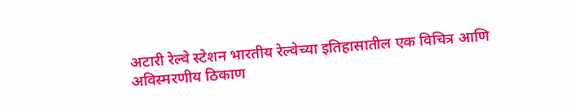अटारी रेल्वे स्टेशन भारतीय रेल्वेच्या इतिहासातील एक विचित्र आणि अविस्मरणीय ठिकाण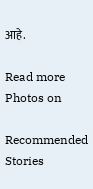आहे.

Read more Photos on

Recommended Stories